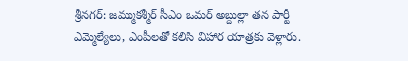శ్రీనగర్: జమ్ముకశ్మీర్ సీఎం ఒమర్ అబ్దుల్లా తన పార్టీ ఎమ్మెల్యేలు, ఎంపీలతో కలిసి విహార యాత్రకు వెళ్లారు.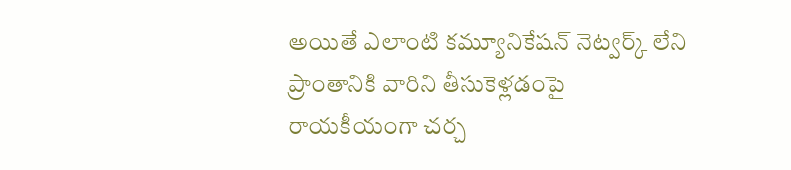అయితే ఎలాంటి కమ్యూనికేషన్ నెట్వర్క్ లేని ప్రాంతానికి వారిని తీసుకెళ్లడంపై రాయకీయంగా చర్చ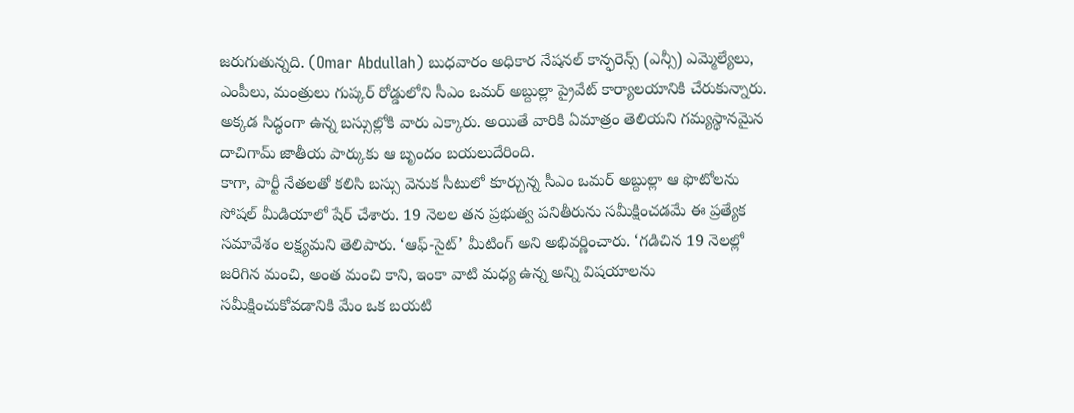జరుగుతున్నది. (Omar Abdullah) బుధవారం అధికార నేషనల్ కాన్ఫరెన్స్ (ఎన్సీ) ఎమ్మెల్యేలు, ఎంపీలు, మంత్రులు గుప్కర్ రోడ్డులోని సీఎం ఒమర్ అబ్దుల్లా ప్రైవేట్ కార్యాలయానికి చేరుకున్నారు. అక్కడ సిద్ధంగా ఉన్న బస్సుల్లోకి వారు ఎక్కారు. అయితే వారికి ఏమాత్రం తెలియని గమ్యస్థానమైన దాచిగామ్ జాతీయ పార్కుకు ఆ బృందం బయలుదేరింది.
కాగా, పార్టీ నేతలతో కలిసి బస్సు వెనుక సీటులో కూర్చున్న సీఎం ఒమర్ అబ్దుల్లా ఆ ఫొటోలను సోషల్ మీడియాలో షేర్ చేశారు. 19 నెలల తన ప్రభుత్వ పనితీరును సమీక్షించడమే ఈ ప్రత్యేక సమావేశం లక్ష్యమని తెలిపారు. ‘ఆఫ్-సైట్’ మీటింగ్ అని అభివర్ణించారు. ‘గడిచిన 19 నెలల్లో జరిగిన మంచి, అంత మంచి కాని, ఇంకా వాటి మధ్య ఉన్న అన్ని విషయాలను సమీక్షించుకోవడానికి మేం ఒక బయటి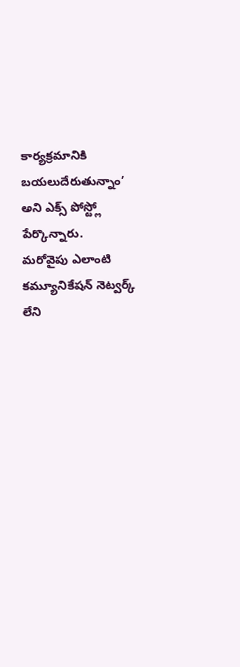కార్యక్రమానికి బయలుదేరుతున్నాం’ అని ఎక్స్ పోస్ట్లో పేర్కొన్నారు.
మరోవైపు ఎలాంటి కమ్యూనికేషన్ నెట్వర్క్ లేని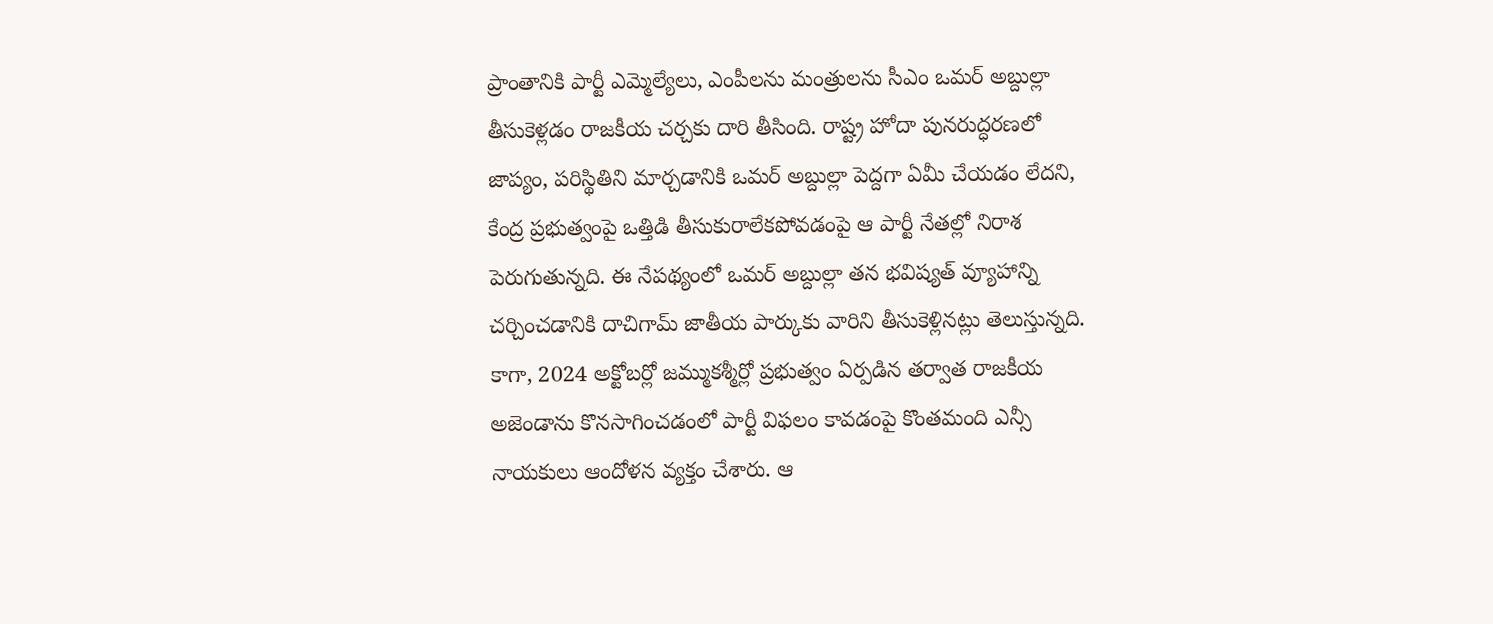ప్రాంతానికి పార్టీ ఎమ్మెల్యేలు, ఎంపీలను మంత్రులను సీఎం ఒమర్ అబ్దుల్లా తీసుకెళ్లడం రాజకీయ చర్చకు దారి తీసింది. రాష్ట్ర హోదా పునరుద్ధరణలో జాప్యం, పరిస్థితిని మార్చడానికి ఒమర్ అబ్దుల్లా పెద్దగా ఏమీ చేయడం లేదని, కేంద్ర ప్రభుత్వంపై ఒత్తిడి తీసుకురాలేకపోవడంపై ఆ పార్టీ నేతల్లో నిరాశ పెరుగుతున్నది. ఈ నేపథ్యంలో ఒమర్ అబ్దుల్లా తన భవిష్యత్ వ్యూహాన్ని చర్చించడానికి దాచిగామ్ జాతీయ పార్కుకు వారిని తీసుకెళ్లినట్లు తెలుస్తున్నది.
కాగా, 2024 అక్టోబర్లో జమ్ముకశ్మీర్లో ప్రభుత్వం ఏర్పడిన తర్వాత రాజకీయ అజెండాను కొనసాగించడంలో పార్టీ విఫలం కావడంపై కొంతమంది ఎన్సీ నాయకులు ఆందోళన వ్యక్తం చేశారు. ఆ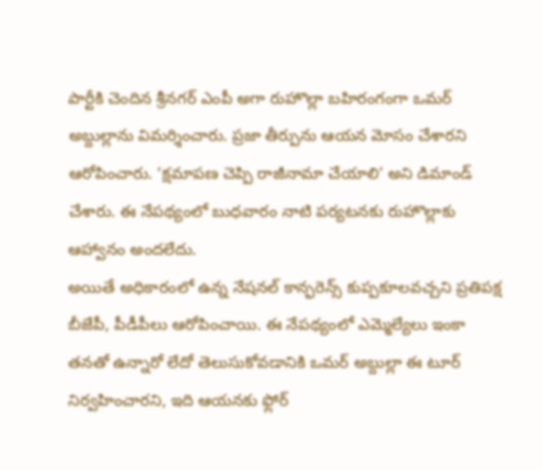పార్టీకి చెందిన శ్రీనగర్ ఎంపీ అగా రుహొల్లా బహిరంగంగా ఒమర్ అబ్దుల్లాను విమర్శించారు. ప్రజా తీర్పును ఆయన మోసం చేశారని ఆరోపించారు. ‘క్షమాపణ చెప్పి రాజీనామా చేయాలి’ అని డిమాండ్ చేశారు. ఈ నేపథ్యంలో బుధవారం నాటి పర్యటనకు రుహొల్లాకు ఆహ్వానం అందలేదు.
అయితే అధికారంలో ఉన్న నేషనల్ కాన్ఫరెన్స్ కుప్పకూలవచ్చని ప్రతిపక్ష బీజేపీ, పీడీపీలు ఆరోపించాయి. ఈ నేపథ్యంలో ఎమ్మెల్యేలు ఇంకా తనతో ఉన్నారో లేదో తెలుసుకోవడానికి ఒమర్ అబ్దుల్లా ఈ టూర్ నిర్వహించారని, ఇది ఆయనకు ఫ్లోర్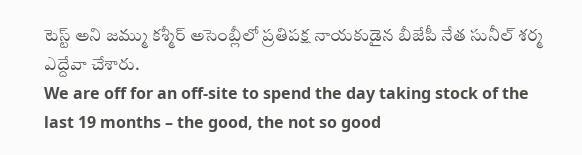టెస్ట్ అని జమ్ము కశ్మీర్ అసెంబ్లీలో ప్రతిపక్ష నాయకుడైన బీజేపీ నేత సునీల్ శర్మ ఎద్దేవా చేశారు.
We are off for an off-site to spend the day taking stock of the last 19 months – the good, the not so good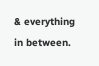& everything in between.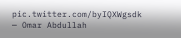pic.twitter.com/byIQXWgsdk
— Omar Abdullah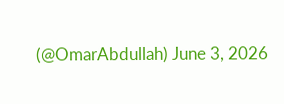(@OmarAbdullah) June 3, 2026